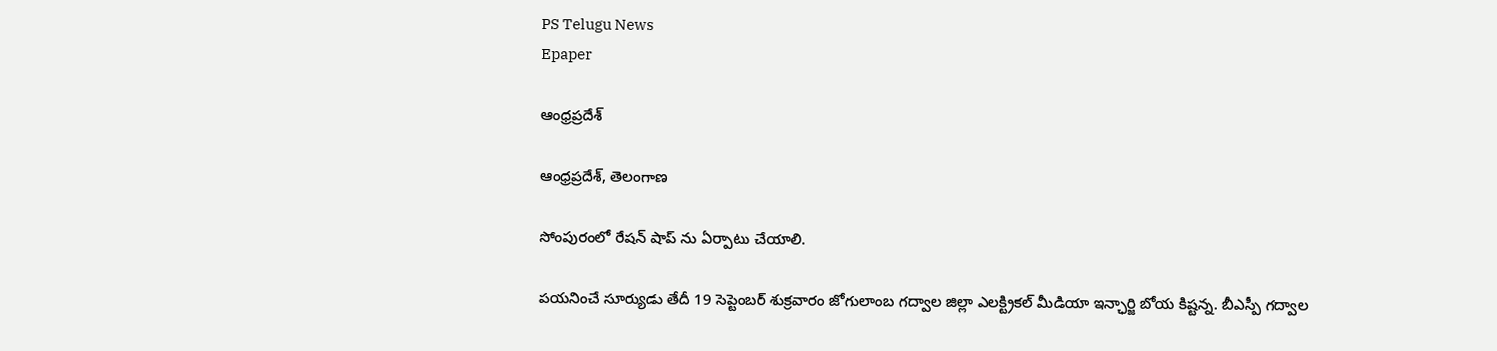PS Telugu News
Epaper

ఆంధ్రప్రదేశ్

ఆంధ్రప్రదేశ్, తెలంగాణ

సోంపురంలో రేషన్ షాప్ ను ఏర్పాటు చేయాలి.

పయనించే సూర్యుడు తేదీ 19 సెప్టెంబర్ శుక్రవారం జోగులాంబ గద్వాల జిల్లా ఎలక్ట్రికల్ మీడియా ఇన్ఛార్జి బోయ కిష్టన్న. బీఎస్పీ గద్వాల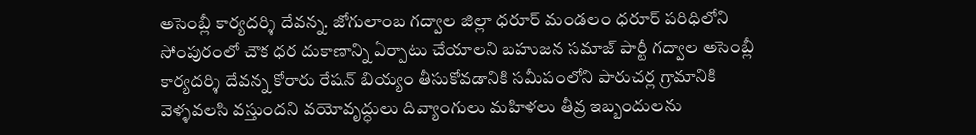అసెంబ్లీ కార్యదర్శి దేవన్న. జోగులాంబ గద్వాల జిల్లా ధరూర్ మండలం ధరూర్ పరిధిలోని సోంపురంలో చౌక ధర దుకాణాన్ని ఏర్పాటు చేయాలని బహుజన సమాజ్ పార్టీ గద్వాల అసెంబ్లీ కార్యదర్శి దేవన్న కోరారు రేషన్ బియ్యం తీసుకోవడానికి సమీపంలోని పారుచర్ల గ్రామానికి వెళ్ళవలసి వస్తుందని వయోవృద్ధులు దివ్యాంగులు మహిళలు తీవ్ర ఇబ్బందులను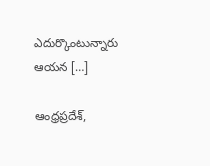ఎదుర్కొంటున్నారు ఆయన […]

ఆంధ్రప్రదేశ్,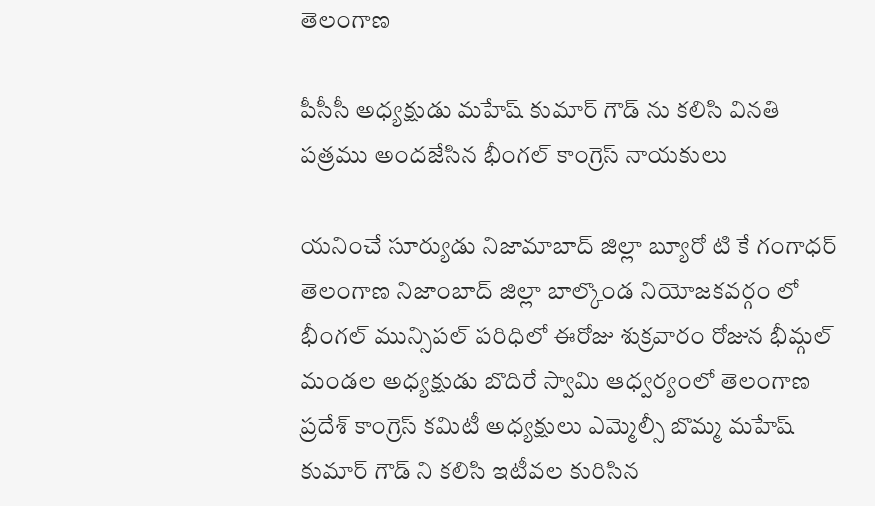తెలంగాణ

పీసీసీ అధ్యక్షుడు మహేష్ కుమార్ గౌడ్ ను కలిసి వినతి పత్రము అందజేసిన భీంగల్ కాంగ్రెస్ నాయకులు

యనించే సూర్యుడు నిజామాబాద్ జిల్లా బ్యూరో టి కే గంగాధర్ తెలంగాణ నిజాంబాద్ జిల్లా బాల్కొండ నియోజకవర్గం లో భీంగల్ మున్సిపల్ పరిధిలో ఈరోజు శుక్రవారం రోజున భీమ్గల్ మండల అధ్యక్షుడు బొదిరే స్వామి ఆధ్వర్యంలో తెలంగాణ ప్రదేశ్ కాంగ్రెస్ కమిటీ అధ్యక్షులు ఎమ్మెల్సీ బొమ్మ మహేష్ కుమార్ గౌడ్ ని కలిసి ఇటీవల కురిసిన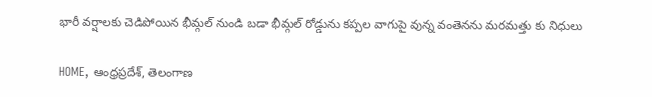భారీ వర్షాలకు చెడిపోయిన భీమ్గల్ నుండి బడా భీమ్గల్ రోడ్డును కప్పల వాగుపై వున్న వంతెనను మరమత్తు కు నిధులు

HOME, ఆంధ్రప్రదేశ్, తెలంగాణ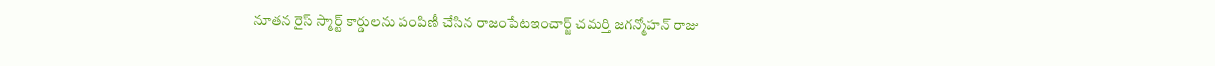నూతన రైస్ స్మార్ట్ కార్డులను పంపిణీ చేసిన రాజంపేటఇంచార్జ్ చమర్తి జగన్మోహన్ రాజు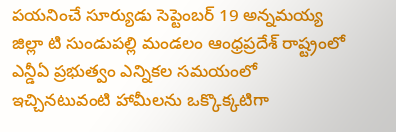పయనించే సూర్యుడు సెప్టెంబర్ 19 అన్నమయ్య జిల్లా టి సుండుపల్లి మండలం ఆంధ్రప్రదేశ్ రాష్ట్రంలో ఎన్డీఏ ప్రభుత్వం ఎన్నికల సమయంలో ఇచ్చినటువంటి హామీలను ఒక్కొక్కటిగా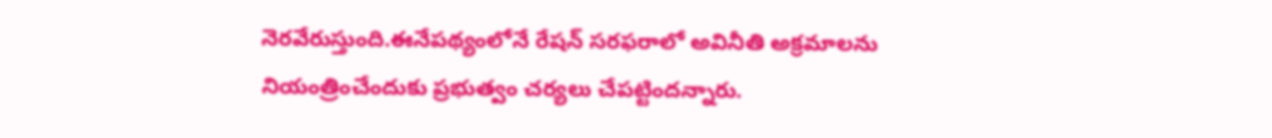నెరవేరుస్తుంది.ఈనేపథ్యంలోనే రేషన్ సరఫరాలో అవినీతి అక్రమాలను నియంత్రించేందుకు ప్రభుత్వం చర్యలు చేపట్టిందన్నారు.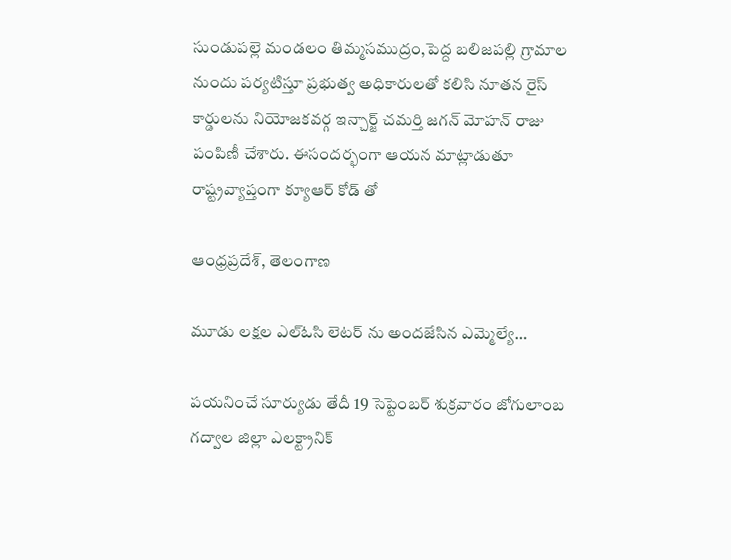సుండుపల్లె మండలం తిమ్మసముద్రం,పెద్ద బలిజపల్లి గ్రామాల నుందు పర్యటిస్తూ ప్రభుత్వ అధికారులతో కలిసి నూతన రైస్ కార్డులను నియోజకవర్గ ఇన్చార్జ్ చమర్తి జగన్ మోహన్ రాజు పంపిణీ చేశారు. ఈసందర్భంగా ఆయన మాట్లాడుతూ రాష్ట్రవ్యాప్తంగా క్యూఆర్ కోడ్ తో

ఆంధ్రప్రదేశ్, తెలంగాణ

మూడు లక్షల ఎల్ఓసి లెటర్ ను అందజేసిన ఎమ్మెల్యే…

పయనించే సూర్యుడు తేదీ 19 సెప్టెంబర్ శుక్రవారం జోగులాంబ గద్వాల జిల్లా ఎలక్ట్రానిక్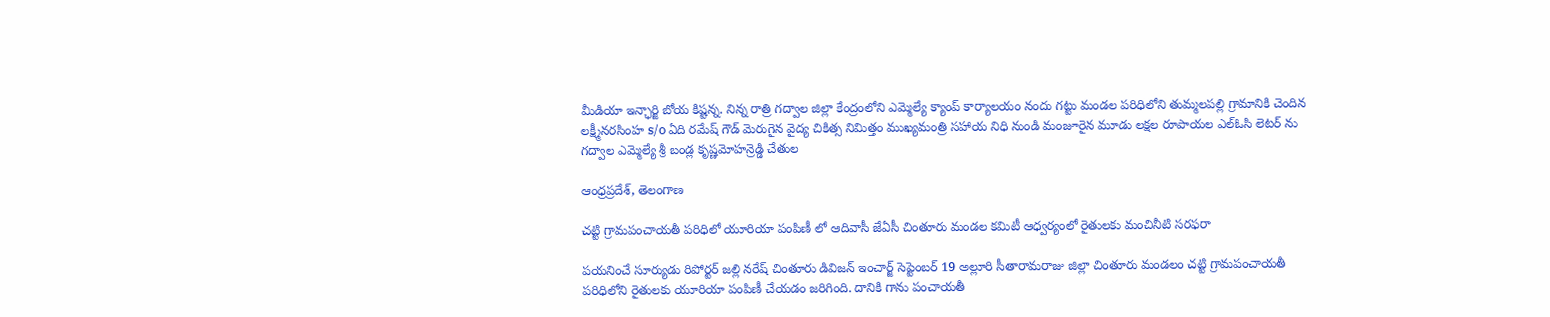మీడియా ఇన్ఛార్జి బోయ కిష్టన్న. నిన్న రాత్రి గద్వాల జిల్లా కేంద్రంలోని ఎమ్మెల్యే క్యాంప్ కార్యాలయం నందు గట్టు మండల పరిధిలోని తుమ్మలపల్లి గ్రామానికి చెందిన లక్ష్మీనరసింహ s/o ఏది రమేష్ గౌడ్ మెరుగైన వైద్య చికిత్స నిమిత్తం ముఖ్యమంత్రి సహాయ నిధి నుండి మంజూరైన మూడు లక్షల రూపాయల ఎల్ఓసి లెటర్ ను గద్వాల ఎమ్మెల్యే శ్రీ బండ్ల కృష్ణమోహన్రెడ్డి చేతుల

ఆంధ్రప్రదేశ్, తెలంగాణ

చట్టి గ్రామపంచాయతీ పరిధిలో యూరియా పంపిణీ లో ఆదివాసీ జేఏసీ చింతూరు మండల కమిటీ ఆధ్వర్యంలో రైతులకు మంచినీటి సరఫరా

పయనించే సూర్యుడు రిపోర్టర్ జల్లి నరేష్ చింతూరు డివిజన్ ఇంచార్జ్ సెప్టెంబర్ 19 అల్లూరి సీతారామరాజు జిల్లా చింతూరు మండలం చట్టి గ్రామపంచాయతీ పరిధిలోని రైతులకు యూరియా పంపిణీ చేయడం జరిగింది. దానికి గాను పంచాయతీ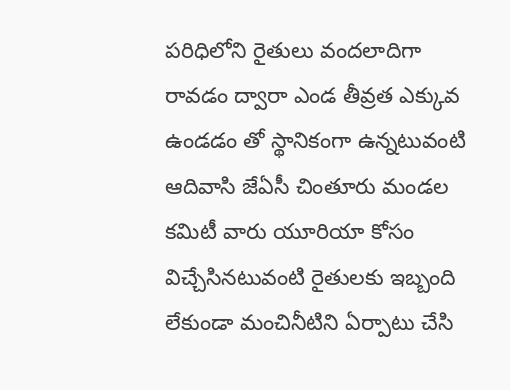పరిధిలోని రైతులు వందలాదిగా రావడం ద్వారా ఎండ తీవ్రత ఎక్కువ ఉండడం తో స్థానికంగా ఉన్నటువంటి ఆదివాసి జేఏసీ చింతూరు మండల కమిటీ వారు యూరియా కోసం విచ్చేసినటువంటి రైతులకు ఇబ్బంది లేకుండా మంచినీటిని ఏర్పాటు చేసి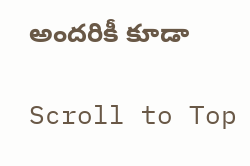అందరికీ కూడా

Scroll to Top